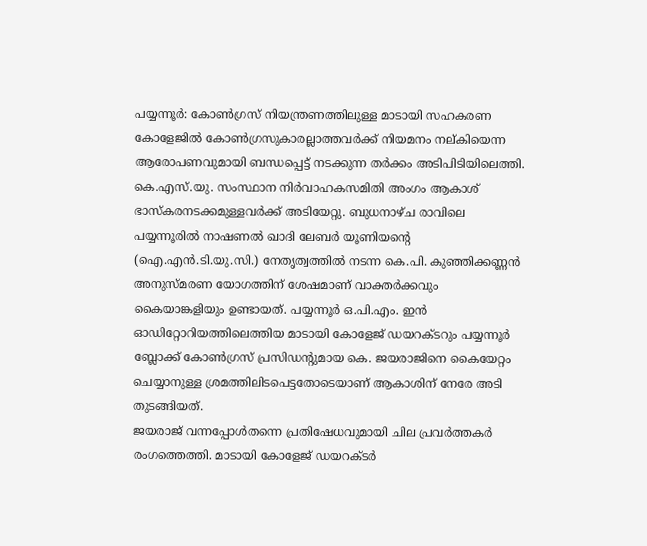പയ്യന്നൂർ: കോൺഗ്രസ് നിയന്ത്രണത്തിലുള്ള മാടായി സഹകരണ കോളേജിൽ കോൺഗ്രസുകാരല്ലാത്തവർക്ക് നിയമനം നല്കിയെന്ന ആരോപണവുമായി ബന്ധപ്പെട്ട് നടക്കുന്ന തർക്കം അടിപിടിയിലെത്തി. കെ.എസ്.യു. സംസ്ഥാന നിർവാഹകസമിതി അംഗം ആകാശ് ഭാസ്കരനടക്കമുള്ളവർക്ക് അടിയേറ്റു. ബുധനാഴ്ച രാവിലെ പയ്യന്നൂരിൽ നാഷണൽ ഖാദി ലേബർ യൂണിയന്റെ (ഐ.എൻ.ടി.യു.സി.) നേതൃത്വത്തിൽ നടന്ന കെ.പി. കുഞ്ഞിക്കണ്ണൻ അനുസ്മരണ യോഗത്തിന് ശേഷമാണ് വാക്തർക്കവും കൈയാങ്കളിയും ഉണ്ടായത്. പയ്യന്നൂർ ഒ.പി.എം. ഇൻ ഓഡിറ്റോറിയത്തിലെത്തിയ മാടായി കോളേജ് ഡയറക്ടറും പയ്യന്നൂർ ബ്ലോക്ക് കോൺഗ്രസ് പ്രസിഡന്റുമായ കെ. ജയരാജിനെ കൈയേറ്റം ചെയ്യാനുള്ള ശ്രമത്തിലിടപെട്ടതോടെയാണ് ആകാശിന് നേരേ അടി തുടങ്ങിയത്.
ജയരാജ് വന്നപ്പോൾതന്നെ പ്രതിഷേധവുമായി ചില പ്രവർത്തകർ രംഗത്തെത്തി. മാടായി കോളേജ് ഡയറക്ടർ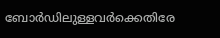ബോർഡിലുള്ളവർക്കെതിരേ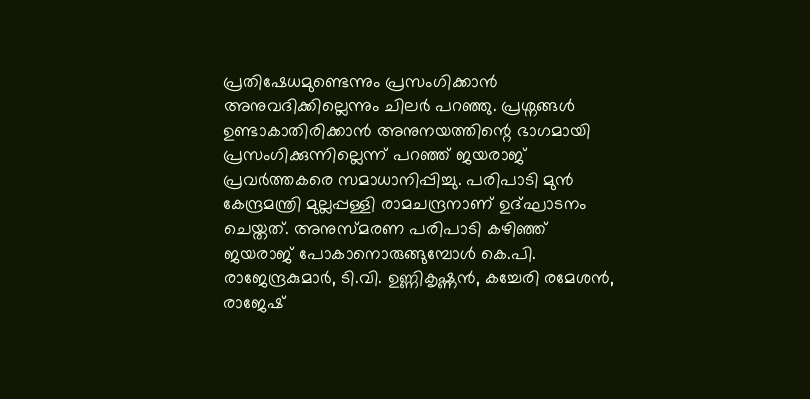പ്രതിഷേധമുണ്ടെന്നും പ്രസംഗിക്കാൻ അനുവദിക്കില്ലെന്നും ചിലർ പറഞ്ഞു. പ്രശ്നങ്ങൾ ഉണ്ടാകാതിരിക്കാൻ അനുനയത്തിന്റെ ഭാഗമായി പ്രസംഗിക്കുന്നില്ലെന്ന് പറഞ്ഞ് ജയരാജ് പ്രവർത്തകരെ സമാധാനിപ്പിച്ചു. പരിപാടി മുൻ കേന്ദ്രമന്ത്രി മുല്ലപ്പള്ളി രാമചന്ദ്രനാണ് ഉദ്ഘാടനം ചെയ്തത്. അനുസ്മരണ പരിപാടി കഴിഞ്ഞ് ജയരാജ് പോകാനൊരുങ്ങുമ്പോൾ കെ.പി. രാജേന്ദ്രകുമാർ, ടി.വി. ഉണ്ണികൃഷ്ണൻ, കച്ചേരി രമേശൻ, രാജേഷ്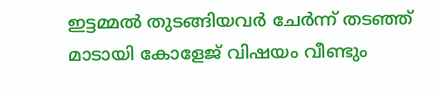ഇട്ടമ്മൽ തുടങ്ങിയവർ ചേർന്ന് തടഞ്ഞ് മാടായി കോളേജ് വിഷയം വീണ്ടും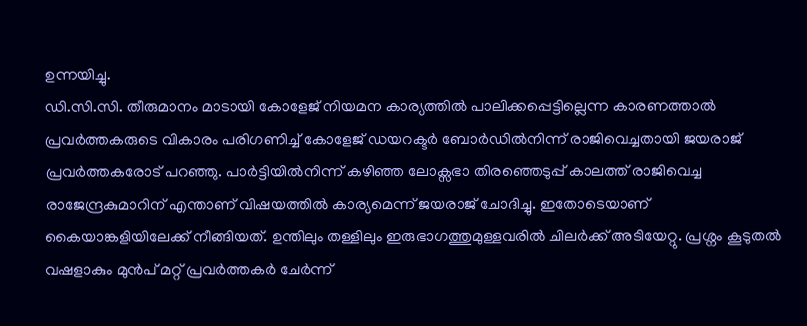ഉന്നയിച്ചു.
ഡി.സി.സി. തീരുമാനം മാടായി കോളേജ് നിയമന കാര്യത്തിൽ പാലിക്കപ്പെട്ടില്ലെന്ന കാരണത്താൽ പ്രവർത്തകരുടെ വികാരം പരിഗണിച്ച് കോളേജ് ഡയറക്ടർ ബോർഡിൽനിന്ന് രാജിവെച്ചതായി ജയരാജ് പ്രവർത്തകരോട് പറഞ്ഞു. പാർട്ടിയിൽനിന്ന് കഴിഞ്ഞ ലോക്സഭാ തിരഞ്ഞെടുപ്പ് കാലത്ത് രാജിവെച്ച രാജേന്ദ്രകുമാറിന് എന്താണ് വിഷയത്തിൽ കാര്യമെന്ന് ജയരാജ് ചോദിച്ചു. ഇതോടെയാണ് കൈയാങ്കളിയിലേക്ക് നീങ്ങിയത്. ഉന്തിലും തള്ളിലും ഇരുഭാഗത്തുമുള്ളവരിൽ ചിലർക്ക് അടിയേറ്റു. പ്രശ്നം കൂടുതൽ വഷളാകും മുൻപ് മറ്റ് പ്രവർത്തകർ ചേർന്ന്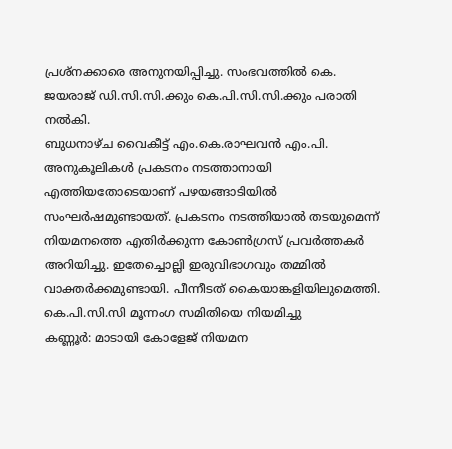പ്രശ്നക്കാരെ അനുനയിപ്പിച്ചു. സംഭവത്തിൽ കെ. ജയരാജ് ഡി.സി.സി.ക്കും കെ.പി.സി.സി.ക്കും പരാതി നൽകി.
ബുധനാഴ്ച വൈകീട്ട് എം.കെ.രാഘവൻ എം.പി. അനുകൂലികൾ പ്രകടനം നടത്താനായി എത്തിയതോടെയാണ് പഴയങ്ങാടിയിൽ സംഘർഷമുണ്ടായത്. പ്രകടനം നടത്തിയാൽ തടയുമെന്ന് നിയമനത്തെ എതിർക്കുന്ന കോൺഗ്രസ് പ്രവർത്തകർ അറിയിച്ചു. ഇതേച്ചൊല്ലി ഇരുവിഭാഗവും തമ്മിൽ വാക്തർക്കമുണ്ടായി. പീന്നീടത് കൈയാങ്കളിയിലുമെത്തി.
കെ.പി.സി.സി മൂന്നംഗ സമിതിയെ നിയമിച്ചു
കണ്ണൂർ: മാടായി കോളേജ് നിയമന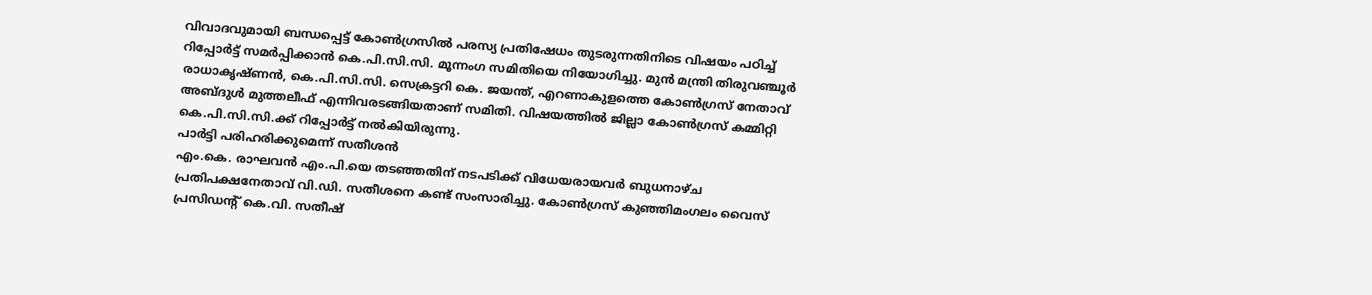വിവാദവുമായി ബന്ധപ്പെട്ട് കോൺഗ്രസിൽ പരസ്യ പ്രതിഷേധം തുടരുന്നതിനിടെ വിഷയം പഠിച്ച് റിപ്പോർട്ട് സമർപ്പിക്കാൻ കെ.പി.സി.സി. മൂന്നംഗ സമിതിയെ നിയോഗിച്ചു. മുൻ മന്ത്രി തിരുവഞ്ചൂർ രാധാകൃഷ്ണൻ, കെ.പി.സി.സി. സെക്രട്ടറി കെ. ജയന്ത്, എറണാകുളത്തെ കോൺഗ്രസ് നേതാവ് അബ്ദുൾ മുത്തലീഫ് എന്നിവരടങ്ങിയതാണ് സമിതി. വിഷയത്തിൽ ജില്ലാ കോൺഗ്രസ് കമ്മിറ്റി കെ.പി.സി.സി.ക്ക് റിപ്പോർട്ട് നൽകിയിരുന്നു.
പാർട്ടി പരിഹരിക്കുമെന്ന് സതീശൻ
എം.കെ. രാഘവൻ എം.പി.യെ തടഞ്ഞതിന് നടപടിക്ക് വിധേയരായവർ ബുധനാഴ്ച പ്രതിപക്ഷനേതാവ് വി.ഡി. സതീശനെ കണ്ട് സംസാരിച്ചു. കോൺഗ്രസ് കുഞ്ഞിമംഗലം വൈസ് പ്രസിഡന്റ് കെ.വി. സതീഷ്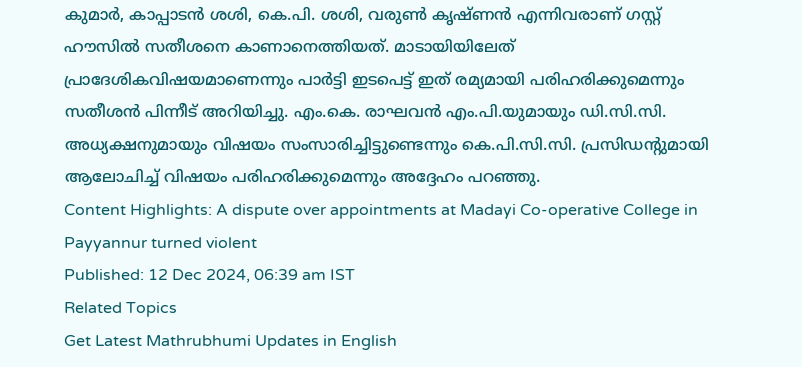കുമാർ, കാപ്പാടൻ ശശി, കെ.പി. ശശി, വരുൺ കൃഷ്ണൻ എന്നിവരാണ് ഗസ്റ്റ് ഹൗസിൽ സതീശനെ കാണാനെത്തിയത്. മാടായിയിലേത് പ്രാദേശികവിഷയമാണെന്നും പാർട്ടി ഇടപെട്ട് ഇത് രമ്യമായി പരിഹരിക്കുമെന്നും സതീശൻ പിന്നീട് അറിയിച്ചു. എം.കെ. രാഘവൻ എം.പി.യുമായും ഡി.സി.സി. അധ്യക്ഷനുമായും വിഷയം സംസാരിച്ചിട്ടുണ്ടെന്നും കെ.പി.സി.സി. പ്രസിഡന്റുമായി ആലോചിച്ച് വിഷയം പരിഹരിക്കുമെന്നും അദ്ദേഹം പറഞ്ഞു.
Content Highlights: A dispute over appointments at Madayi Co-operative College in Payyannur turned violent
Published: 12 Dec 2024, 06:39 am IST
Related Topics
Get Latest Mathrubhumi Updates in English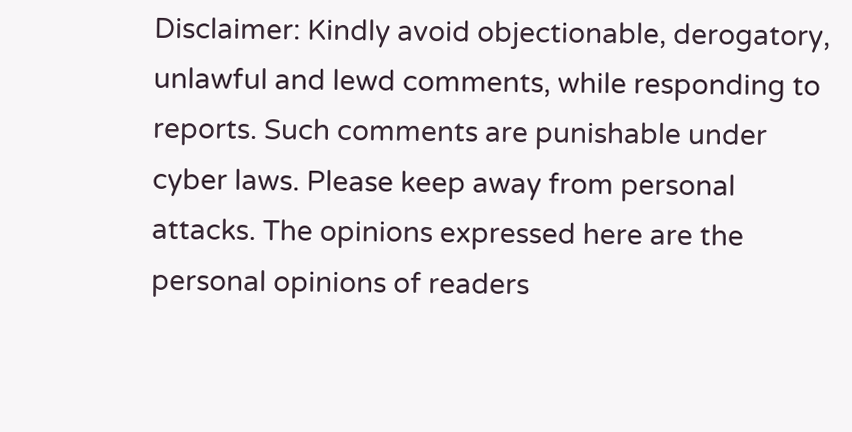Disclaimer: Kindly avoid objectionable, derogatory, unlawful and lewd comments, while responding to reports. Such comments are punishable under cyber laws. Please keep away from personal attacks. The opinions expressed here are the personal opinions of readers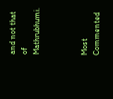and not that of Mathrubhumi.



Most Commented